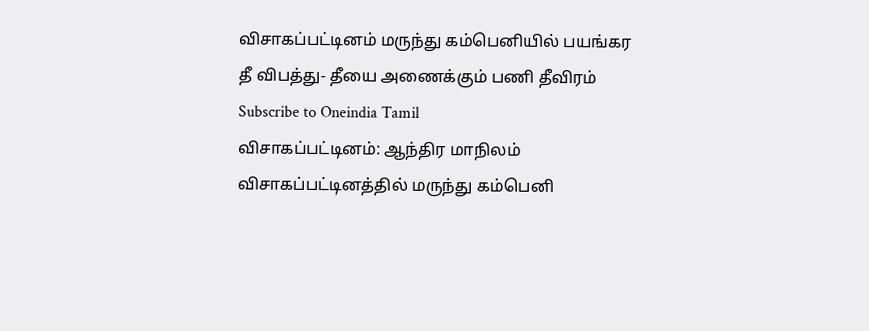விசாகப்பட்டினம் மருந்து கம்பெனியில் பயங்கர தீ விபத்து- தீயை அணைக்கும் பணி தீவிரம்
Subscribe to Oneindia Tamil
விசாகப்பட்டினம்: ஆந்திர மாநிலம் விசாகப்பட்டினத்தில் மருந்து கம்பெனி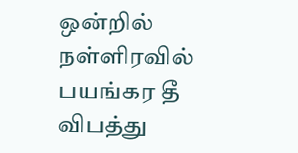ஒன்றில் நள்ளிரவில் பயங்கர தீ விபத்து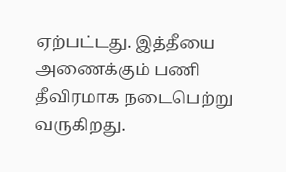ஏற்பட்டது. இத்தீயை அணைக்கும் பணி தீவிரமாக நடைபெற்று வருகிறது.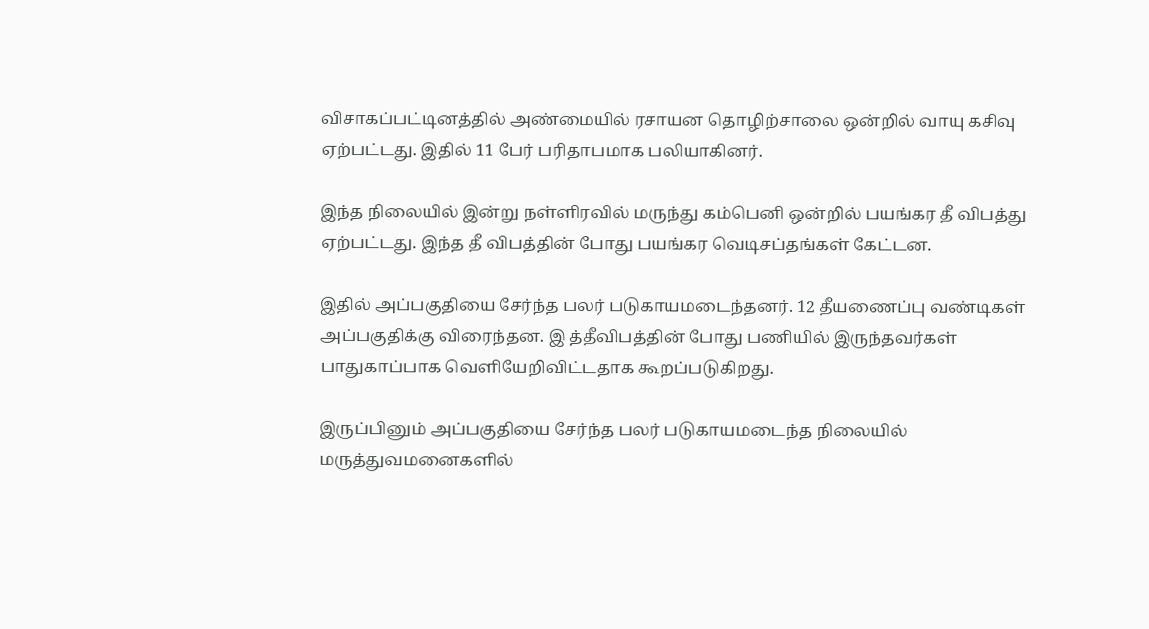விசாகப்பட்டினத்தில் அண்மையில் ரசாயன தொழிற்சாலை ஒன்றில் வாயு கசிவு ஏற்பட்டது. இதில் 11 பேர் பரிதாபமாக பலியாகினர்.

இந்த நிலையில் இன்று நள்ளிரவில் மருந்து கம்பெனி ஒன்றில் பயங்கர தீ விபத்து ஏற்பட்டது. இந்த தீ விபத்தின் போது பயங்கர வெடிசப்தங்கள் கேட்டன.

இதில் அப்பகுதியை சேர்ந்த பலர் படுகாயமடைந்தனர். 12 தீயணைப்பு வண்டிகள் அப்பகுதிக்கு விரைந்தன. இ த்தீவிபத்தின் போது பணியில் இருந்தவர்கள் பாதுகாப்பாக வெளியேறிவிட்டதாக கூறப்படுகிறது.

இருப்பினும் அப்பகுதியை சேர்ந்த பலர் படுகாயமடைந்த நிலையில் மருத்துவமனைகளில்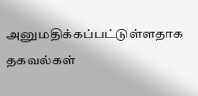அனுமதிக்கப்பட்டுள்ளதாக தகவல்கள்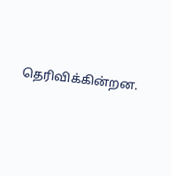தெரிவிக்கின்றன.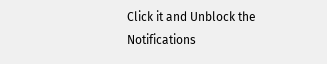Click it and Unblock the Notifications